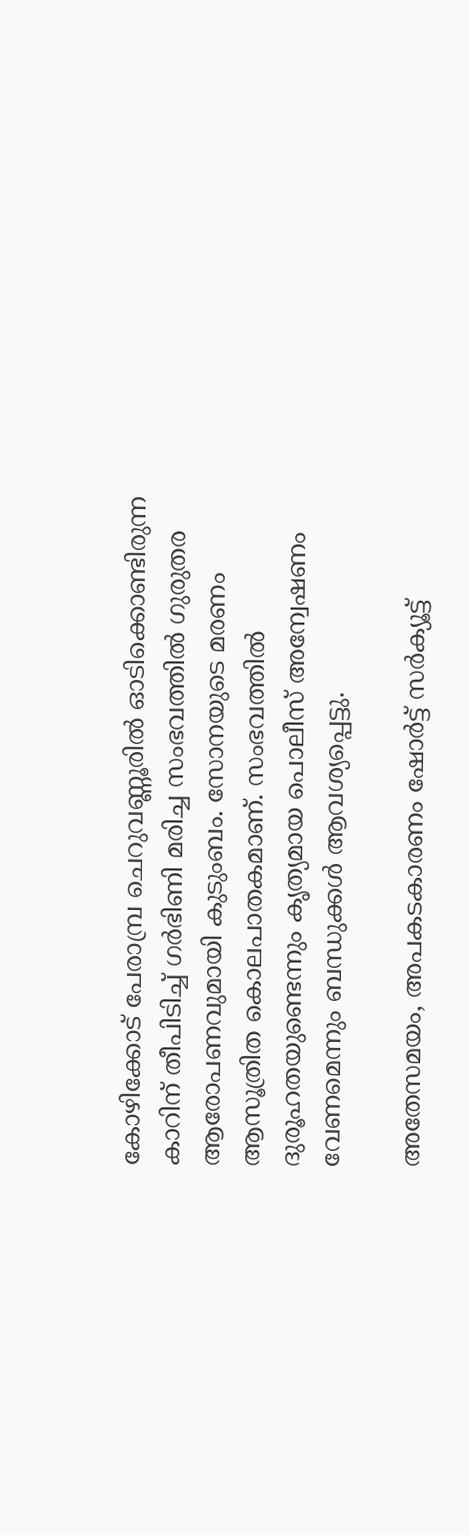കോഴിക്കോട് പേരാമ്പ്ര ചെറുവണ്ണൂരില്‍ ഓടിക്കൊണ്ടിരുന്ന കാറിന് തീപിടിച്ച് ഗര്‍ഭിണി മരിച്ച സംഭവത്തില്‍ ഗുരുതര ആരോപണവുമായി കുടുംബം. സോനയുടെ മരണം ആസൂത്രിത കൊലപാതകമാണ്. സംഭവത്തില്‍ ദുരൂഹതയുണ്ടെന്നും കൃത്യമായ പൊലീസ് അന്വേഷണം വേണമെന്നും ബന്ധുക്കള്‍ ആവശ്യപ്പെട്ടു.

അതേസമയം, അപകടകാരണം ഷോര്‍ട്ട് സര്‍ക്യൂട്ട്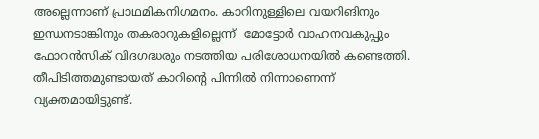അല്ലെന്നാണ് പ്രാഥമികനിഗമനം. കാറിനുള്ളിലെ വയറിങിനും ഇന്ധനടാങ്കിനും തകരാറുകളില്ലെന്ന്  മോട്ടോര്‍ വാഹനവകുപ്പും ഫോറന്‍സിക് വിദഗദ്ധരും നടത്തിയ പരിശോധനയില്‍ കണ്ടെത്തി.  തീപിടിത്തമുണ്ടായത് കാറിന്‍റെ പിന്നില്‍ നിന്നാണെന്ന് വ്യക്തമായിട്ടുണ്ട്.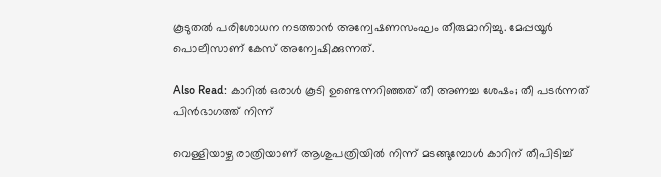കൂടുതല്‍ പരിശോധന നടത്താന്‍ അന്വേഷണസംഘം തീരുമാനിച്ചു. മേപ്പയൂർ പൊലീസാണ് കേസ് അന്വേഷിക്കുന്നത്.

Also Read: കാറില്‍ ഒരാൾ കൂടി ഉണ്ടെന്നറിഞ്ഞത് തീ അണച്ച ശേഷം; തീ പടർന്നത് പിന്‍ഭാഗത്ത് നിന്ന്

വെള്ളിയാഴ്ച രാത്രിയാണ് ആശുപത്രിയില്‍ നിന്ന് മടങ്ങുമ്പോള്‍ കാറിന് തീപിടിച്ച്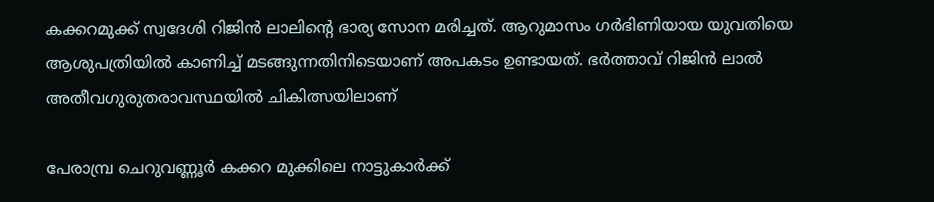കക്കറമുക്ക് സ്വദേശി റിജിന്‍ ലാലിന്‍റെ ഭാര്യ സോന മരിച്ചത്. ആറുമാസം ഗർഭിണിയായ യുവതിയെ ആശുപത്രിയിൽ കാണിച്ച് മടങ്ങുന്നതിനിടെയാണ് അപകടം ഉണ്ടായത്. ഭര്‍ത്താവ് റിജിന്‍ ലാല്‍ അതീവഗുരുതരാവസ്ഥയില്‍ ചികിത്സയിലാണ്

പേരാമ്പ്ര ചെറുവണ്ണൂർ കക്കറ മുക്കിലെ നാട്ടുകാർക്ക്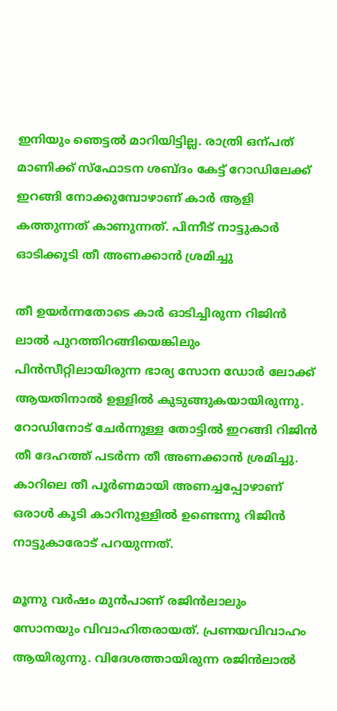ഇനിയും ഞെട്ടൽ മാറിയിട്ടില്ല. രാത്രി ഒന്പത് മാണിക്ക് സ്ഫോടന ശബ്ദം കേട്ട് റോഡിലേക്ക് ഇറങ്ങി നോക്കുമ്പോഴാണ് കാർ ആളി കത്തുന്നത് കാണുന്നത്. പിന്നീട് നാട്ടുകാർ ഓടിക്കൂടി തീ അണക്കാൻ ശ്രമിച്ചു

തീ ഉയർന്നതോടെ കാർ ഓടിച്ചിരുന്ന റിജിൻ ലാൽ പുറത്തിറങ്ങിയെങ്കിലും പിൻസീറ്റിലായിരുന്ന ഭാര്യ സോന ഡോർ ലോക്ക് ആയതിനാൽ ഉള്ളിൽ കുടുങ്ങുകയായിരുന്നു. റോഡിനോട് ചേർന്നുള്ള തോട്ടിൽ ഇറങ്ങി റിജിൻ തീ ദേഹത്ത് പടർന്ന തീ അണക്കാൻ ശ്രമിച്ചു. കാറിലെ തീ പൂർണമായി അണച്ചപ്പോഴാണ് ഒരാൾ കൂടി കാറിനുള്ളിൽ ഉണ്ടെന്നു റിജിൻ നാട്ടുകാരോട് പറയുന്നത്.

മൂന്നു വർഷം മു‍ൻപാണ് രജിൻലാലും സോനയും വിവാഹിതരായത്. പ്രണയവിവാഹം ആയിരുന്നു. വിദേശത്തായിരുന്ന രജിൻലാൽ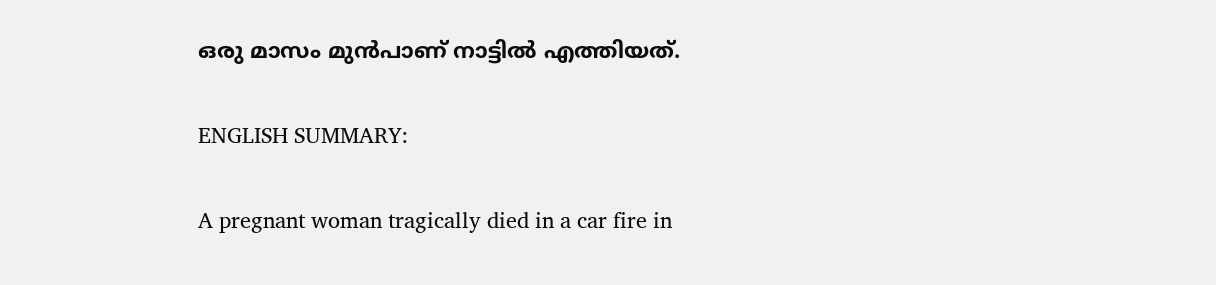ഒരു മാസം മുൻപാണ് നാട്ടിൽ എത്തിയത്.

ENGLISH SUMMARY:

A pregnant woman tragically died in a car fire in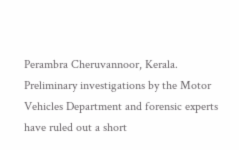Perambra Cheruvannoor, Kerala. Preliminary investigations by the Motor Vehicles Department and forensic experts have ruled out a short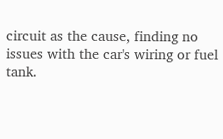circuit as the cause, finding no issues with the car's wiring or fuel tank.